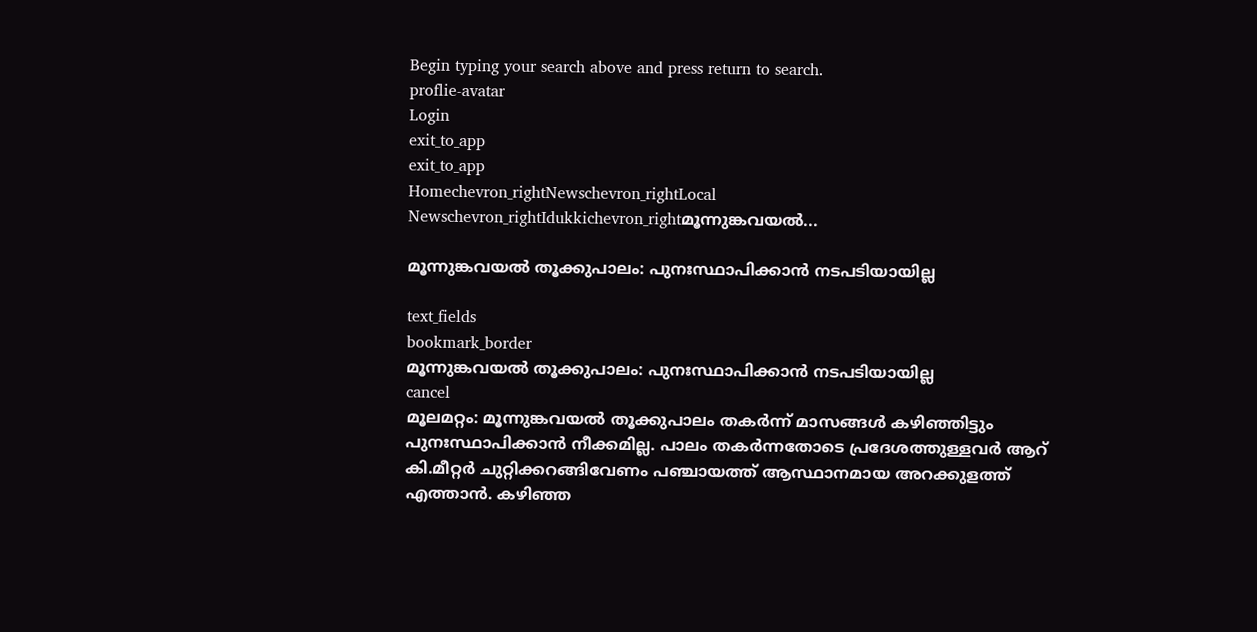Begin typing your search above and press return to search.
proflie-avatar
Login
exit_to_app
exit_to_app
Homechevron_rightNewschevron_rightLocal Newschevron_rightIdukkichevron_rightമൂന്നുങ്കവയൽ...

മൂന്നുങ്കവയൽ തൂക്കുപാലം: പുനഃസ്ഥാപിക്കാൻ നടപടിയായില്ല

text_fields
bookmark_border
മൂന്നുങ്കവയൽ തൂക്കുപാലം: പുനഃസ്ഥാപിക്കാൻ നടപടിയായില്ല
cancel
മൂലമറ്റം: മൂന്നുങ്കവയൽ തൂക്കുപാലം തകർന്ന് മാസങ്ങൾ കഴിഞ്ഞിട്ടും പുനഃസ്ഥാപിക്കാൻ നീക്കമില്ല. പാലം തകർന്നതോടെ പ്രദേശത്തുള്ളവർ ആറ് കി.മീറ്റർ ചുറ്റിക്കറങ്ങിവേണം പഞ്ചായത്ത് ആസ്ഥാനമായ അറക്കുളത്ത് എത്താൻ. കഴിഞ്ഞ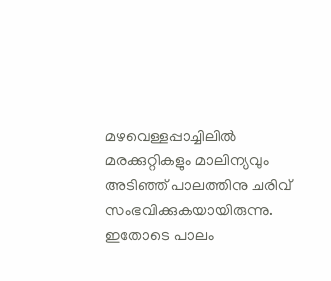മഴവെള്ളപ്പാച്ചിലിൽ മരക്കുറ്റികളും മാലിന്യവും അടിഞ്ഞ് പാലത്തിനു ചരിവ് സംഭവിക്കുകയായിരുന്നു. ഇതോടെ പാലം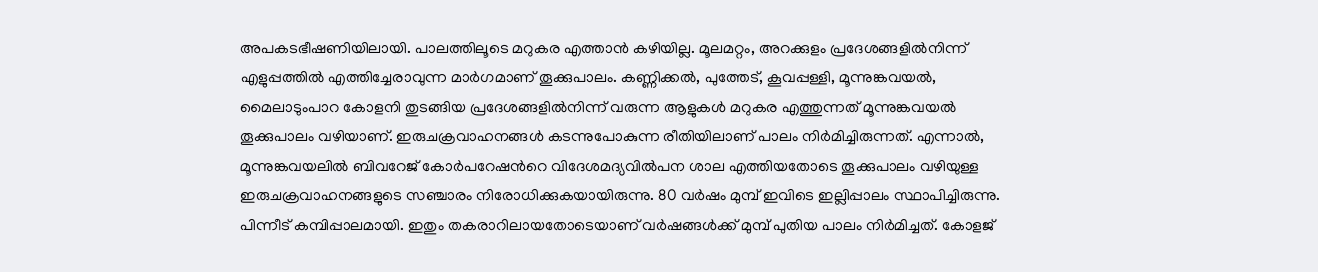അപകടഭീഷണിയിലായി. പാലത്തിലൂടെ മറുകര എത്താൻ കഴിയില്ല. മൂലമറ്റം, അറക്കുളം പ്രദേശങ്ങളിൽനിന്ന് എളുപ്പത്തിൽ എത്തിച്ചേരാവുന്ന മാർഗമാണ് തൂക്കുപാലം. കണ്ണിക്കൽ, പുത്തേട്, കൂവപ്പള്ളി, മൂന്നുങ്കവയൽ, മൈലാടുംപാറ കോളനി തുടങ്ങിയ പ്രദേശങ്ങളിൽനിന്ന് വരുന്ന ആളുകൾ മറുകര എത്തുന്നത് മൂന്നുങ്കവയൽ തൂക്കുപാലം വഴിയാണ്. ഇരുചക്രവാഹനങ്ങൾ കടന്നുപോകുന്ന രീതിയിലാണ് പാലം നിർമിച്ചിരുന്നത്. എന്നാൽ, മൂന്നുങ്കവയലിൽ ബിവറേജ് കോർപറേഷന്‍റെ വിദേശമദ്യവിൽപന ശാല എത്തിയതോടെ തൂക്കുപാലം വഴിയുള്ള ഇരുചക്രവാഹനങ്ങളുടെ സഞ്ചാരം നിരോധിക്കുകയായിരുന്നു. 80 വർഷം മുമ്പ് ഇവിടെ ഇല്ലിപ്പാലം സ്ഥാപിച്ചിരുന്നു. പിന്നീട് കമ്പിപ്പാലമായി. ഇതും തകരാറിലായതോടെയാണ് വർഷങ്ങൾക്ക് മുമ്പ് പുതിയ പാലം നിർമിച്ചത്. കോളജ്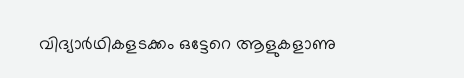വിദ്യാർഥികളടക്കം ഒട്ടേറെ ആളുകളാണു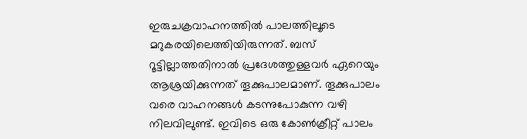ഇരുചക്രവാഹനത്തിൽ പാലത്തിലൂടെ മറുകരയിലെത്തിയിരുന്നത്. ബസ് റൂട്ടില്ലാത്തതിനാൽ പ്രദേശത്തുള്ളവർ ഏറെയും ആശ്രയിക്കുന്നത് തൂക്കുപാലമാണ്. തൂക്കുപാലം വരെ വാഹനങ്ങൾ കടന്നുപോകുന്ന വഴി നിലവിലുണ്ട്. ഇവിടെ ഒരു കോൺക്രീറ്റ് പാലം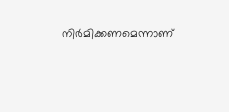നിർമിക്കണമെന്നാണ്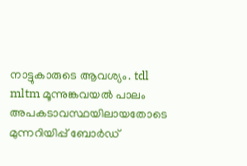നാട്ടുകാരുടെ ആവശ്യം. tdl mltm മൂന്നുങ്കവയൽ പാലം അപകടാവസ്ഥയിലായതോടെ മുന്നറിയിപ്പ് ബോർഡ്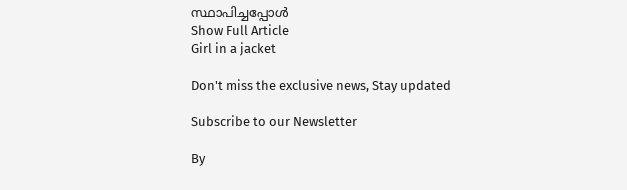സ്ഥാപിച്ചപ്പോൾ
Show Full Article
Girl in a jacket

Don't miss the exclusive news, Stay updated

Subscribe to our Newsletter

By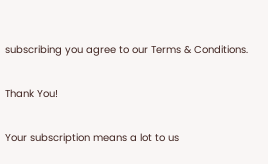subscribing you agree to our Terms & Conditions.

Thank You!

Your subscription means a lot to us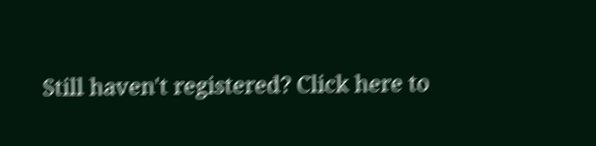Still haven't registered? Click here to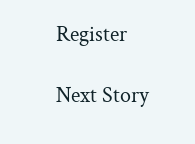Register

Next Story